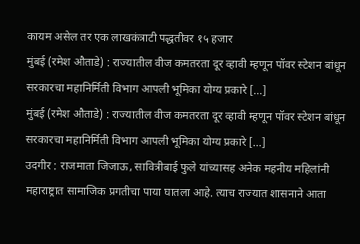कायम असेल तर एक लाखकंत्राटी पद्धतीवर १५ हजार
मुंबई (रमेश औताडे) : राज्यातील वीज कमतरता दूर व्हावी म्हणून पॉवर स्टेशन बांधून सरकारचा महानिर्मिती विभाग आपली भूमिका योग्य प्रकारे […]
मुंबई (रमेश औताडे) : राज्यातील वीज कमतरता दूर व्हावी म्हणून पॉवर स्टेशन बांधून सरकारचा महानिर्मिती विभाग आपली भूमिका योग्य प्रकारे […]
उदगीर : राजमाता जिजाऊ, सावित्रीबाई फुले यांच्यासह अनेक महनीय महिलांनी महाराष्ट्रात सामाजिक प्रगतीचा पाया घातला आहे. त्याच राज्यात शासनाने आता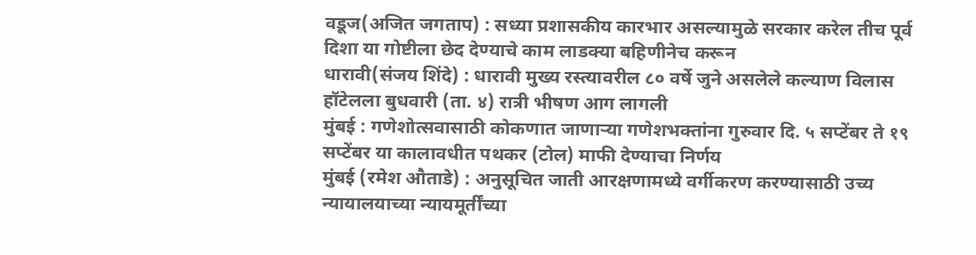वडूज(अजित जगताप) : सध्या प्रशासकीय कारभार असल्यामुळे सरकार करेल तीच पूर्व दिशा या गोष्टीला छेद देण्याचे काम लाडक्या बहिणीनेच करून
धारावी(संजय शिंदे) : धारावी मुख्य रस्त्यावरील ८० वर्षे जुने असलेले कल्याण विलास हॉटेलला बुधवारी (ता. ४) रात्री भीषण आग लागली
मुंबई : गणेशोत्सवासाठी कोकणात जाणाऱ्या गणेशभक्तांना गुरुवार दि. ५ सप्टेंबर ते १९ सप्टेंबर या कालावधीत पथकर (टोल) माफी देण्याचा निर्णय
मुंबई (रमेश औताडे) : अनुसूचित जाती आरक्षणामध्ये वर्गीकरण करण्यासाठी उच्य न्यायालयाच्या न्यायमूर्तींच्या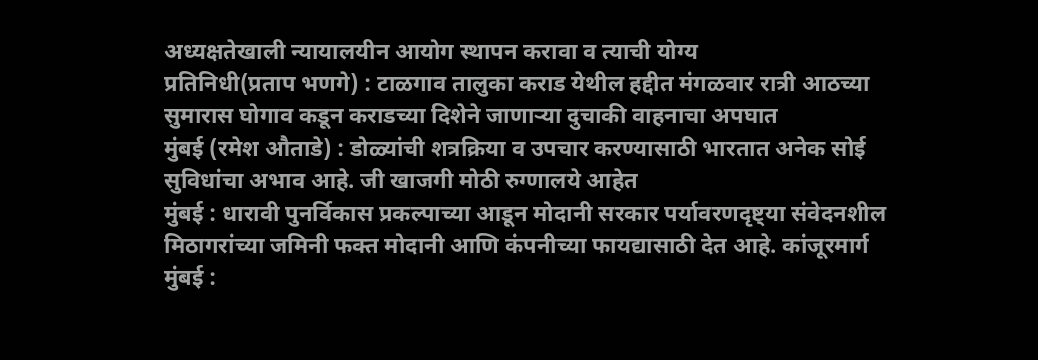अध्यक्षतेखाली न्यायालयीन आयोग स्थापन करावा व त्याची योग्य
प्रतिनिधी(प्रताप भणगे) : टाळगाव तालुका कराड येथील हद्दीत मंगळवार रात्री आठच्या सुमारास घोगाव कडून कराडच्या दिशेने जाणाऱ्या दुचाकी वाहनाचा अपघात
मुंबई (रमेश औताडे) : डोळ्यांची शत्रक्रिया व उपचार करण्यासाठी भारतात अनेक सोई सुविधांचा अभाव आहे. जी खाजगी मोठी रुग्णालये आहेत
मुंबई : धारावी पुनर्विकास प्रकल्पाच्या आडून मोदानी सरकार पर्यावरणदृष्ट्या संवेदनशील मिठागरांच्या जमिनी फक्त मोदानी आणि कंपनीच्या फायद्यासाठी देत आहे. कांजूरमार्ग
मुंबई :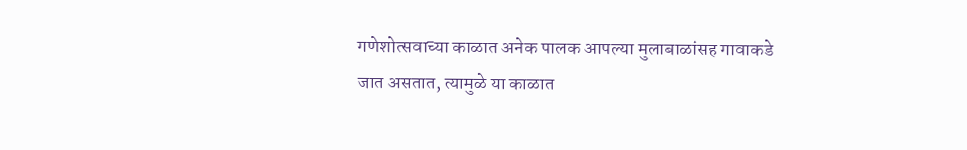गणेशोत्सवाच्या काळात अनेक पालक आपल्या मुलाबाळांसह गावाकडे जात असतात, त्यामुळे या काळात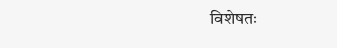विशेषतः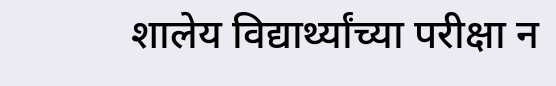शालेय विद्यार्थ्यांच्या परीक्षा न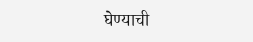घेण्याची